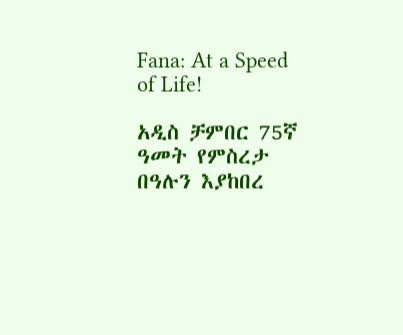Fana: At a Speed of Life!

አዲስ ቻምበር 75ኛ ዓመት የምስረታ በዓሉን እያከበረ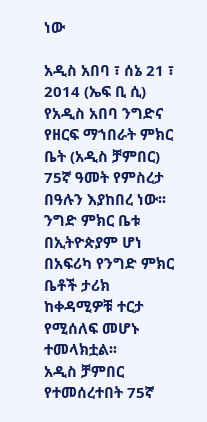ነው

አዲስ አበባ ፣ ሰኔ 21 ፣ 2014 (ኤፍ ቢ ሲ) የአዲስ አበባ ንግድና የዘርፍ ማኀበራት ምክር ቤት (አዲስ ቻምበር) 75ኛ ዓመት የምስረታ በዓሉን እያከበረ ነው፡፡
ንግድ ምክር ቤቱ በኢትዮጵያም ሆነ በአፍሪካ የንግድ ምክር ቤቶች ታሪክ ከቀዳሚዎቹ ተርታ የሚሰለፍ መሆኑ ተመላክቷል፡፡
አዲስ ቻምበር የተመሰረተበት 75ኛ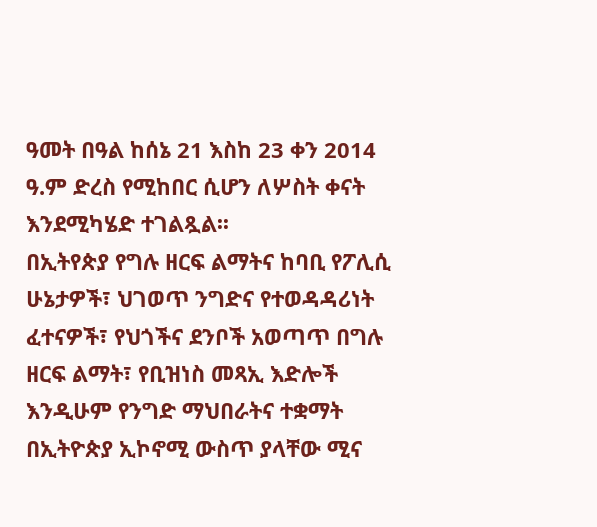ዓመት በዓል ከሰኔ 21 እስከ 23 ቀን 2014 ዓ.ም ድረስ የሚከበር ሲሆን ለሦስት ቀናት እንደሚካሄድ ተገልጿል፡፡
በኢትየጵያ የግሉ ዘርፍ ልማትና ከባቢ የፖሊሲ ሁኔታዎች፣ ህገወጥ ንግድና የተወዳዳሪነት ፈተናዎች፣ የህጎችና ደንቦች አወጣጥ በግሉ ዘርፍ ልማት፣ የቢዝነስ መጻኢ እድሎች እንዲሁም የንግድ ማህበራትና ተቋማት በኢትዮጵያ ኢኮኖሚ ውስጥ ያላቸው ሚና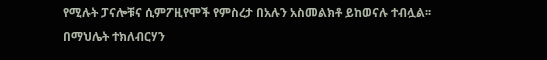የሚሉት ፓናሎቹና ሲምፖዚየሞች የምስረታ በአሉን አስመልክቶ ይከወናሉ ተብሏል፡፡
በማህሌት ተክለብርሃን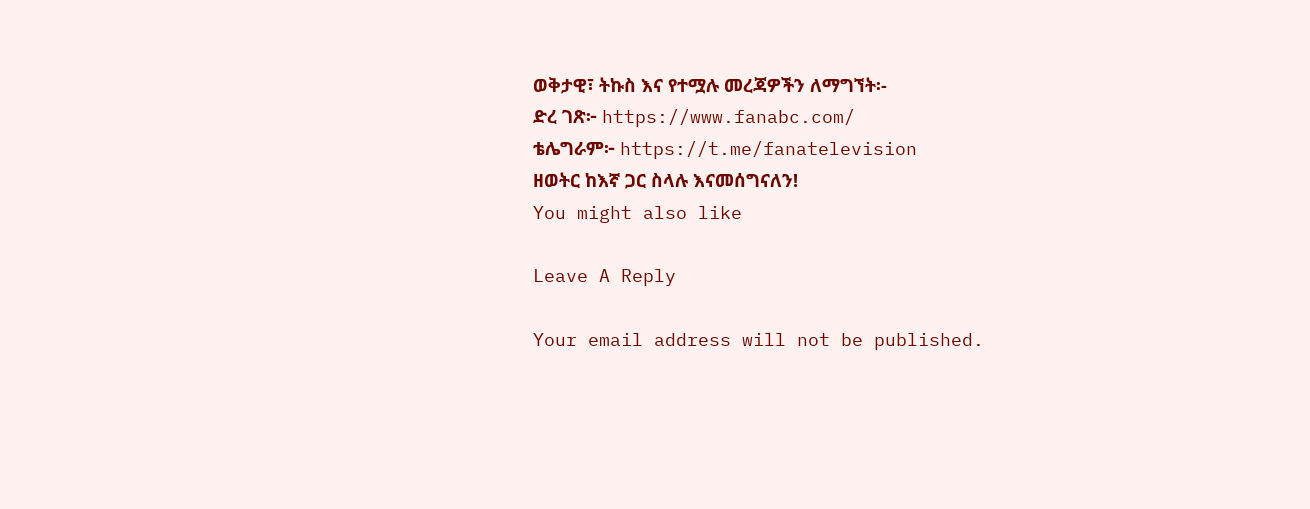ወቅታዊ፣ ትኩስ እና የተሟሉ መረጃዎችን ለማግኘት፡-
ድረ ገጽ፦ https://www.fanabc.com/
ቴሌግራም፦ https://t.me/fanatelevision
ዘወትር ከእኛ ጋር ስላሉ እናመሰግናለን!
You might also like

Leave A Reply

Your email address will not be published.